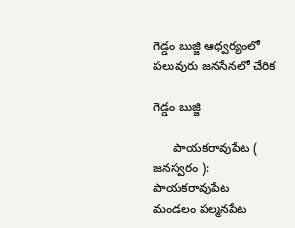గెడ్డం బుజ్జి ఆధ్వర్యంలో పలువురు జనసేనలో చేరిక

గెడ్డం బుజ్జి

      పాయకరావుపేట ( జనస్వరం ): పాయకరావుపేట మండలం పల్మనపేట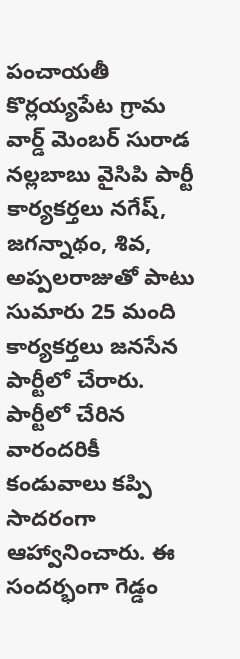పంచాయతీ కొర్లయ్యపేట గ్రామ వార్డ్ మెంబర్ సురాడ నల్లబాబు వైసిపి పార్టీ కార్యకర్తలు నగేష్, జగన్నాథం, శివ, అప్పలరాజుతో పాటు సుమారు 25 మంది కార్యకర్తలు జనసేన పార్టీలో చేరారు. పార్టీలో చేరిన వారందరికీ కండువాలు కప్పి సాదరంగా ఆహ్వానించారు. ఈ సందర్భంగా గెడ్డం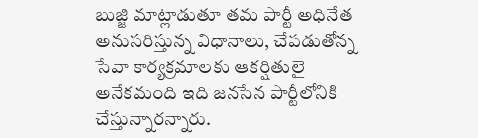బుజ్జి మాట్లాడుతూ తమ పార్టీ అధినేత అనుసరిస్తున్న విధానాలు, చేపడుతోన్న సేవా కార్యక్రమాలకు ఆకర్షితులై అనేకమంది ఇది జనసేన పార్టీలోనికి చేస్తున్నారన్నారు.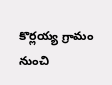కొర్లయ్య గ్రామం నుంచి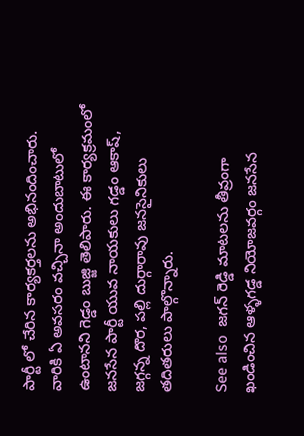పార్టీ లో చేరిన కార్యకర్తలను అభినందించారు. వారికి ఏ అవసరం వచ్చినా అందుబాటులో ఉంటానని గెడ్డం బుజ్జి తెలిపారు. ఈ కార్యక్రమంలో జనసేన పార్టీ యువ నాయకులు గడ్డం ఆకాష్, జగ్గన్న దొర, పల్లి దుర్గారావు జనసైనికులు తదితరులు పాల్గొన్నారు.

See also  జగన్ రెడ్డి మాటలను తీవ్రంగా ఖండించిన ఆళ్ళగడ్డ నియోజవర్గం జనసేన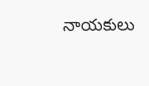నాయకులు